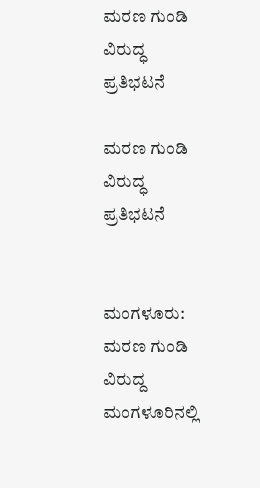ಮರಣ ಗುಂಡಿ ವಿರುದ್ಧ ಪ್ರತಿಭಟನೆ

ಮರಣ ಗುಂಡಿ ವಿರುದ್ಧ ಪ್ರತಿಭಟನೆ


ಮಂಗಳೂರು: ಮರಣ ಗುಂಡಿ ವಿರುದ್ದ ಮಂಗಳೂರಿನಲ್ಲಿ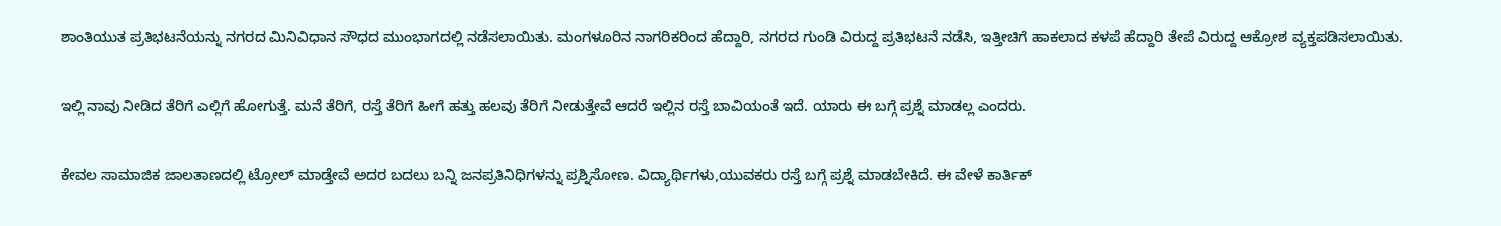ಶಾಂತಿಯುತ ಪ್ರತಿಭಟನೆಯನ್ನು ನಗರದ ಮಿನಿವಿಧಾನ ಸೌಧದ ಮುಂಭಾಗದಲ್ಲಿ ನಡೆಸಲಾಯಿತು. ಮಂಗಳೂರಿನ ನಾಗರಿಕರಿಂದ ಹೆದ್ದಾರಿ, ನಗರದ ಗುಂಡಿ ವಿರುದ್ದ ಪ್ರತಿಭಟನೆ ನಡೆಸಿ, ಇತ್ತೀಚಿಗೆ ಹಾಕಲಾದ ಕಳಪೆ ಹೆದ್ದಾರಿ ತೇಪೆ ವಿರುದ್ದ ಆಕ್ರೋಶ ವ್ಯಕ್ತಪಡಿಸಲಾಯಿತು.

ಇಲ್ಲಿ ನಾವು ನೀಡಿದ ತೆರಿಗೆ ಎಲ್ಲಿಗೆ ಹೋಗುತ್ತೆ. ಮನೆ ತೆರಿಗೆ, ರಸ್ತೆ ತೆರಿಗೆ ಹೀಗೆ ಹತ್ತು ಹಲವು ತೆರಿಗೆ ನೀಡುತ್ತೇವೆ ಆದರೆ ಇಲ್ಲಿನ ರಸ್ತೆ ಬಾವಿಯಂತೆ ಇದೆ. ಯಾರು ಈ ಬಗ್ಗೆ ಪ್ರಶ್ನೆ ಮಾಡಲ್ಲ ಎಂದರು.

ಕೇವಲ ಸಾಮಾಜಿಕ ಜಾಲತಾಣದಲ್ಲಿ ಟ್ರೋಲ್ ಮಾಡ್ತೇವೆ ಅದರ ಬದಲು ಬನ್ನಿ ಜನಪ್ರತಿನಿಧಿಗಳನ್ನು ಪ್ರಶ್ನಿಸೋಣ. ವಿದ್ಯಾರ್ಥಿಗಳು,ಯುವಕರು ರಸ್ತೆ ಬಗ್ಗೆ ಪ್ರಶ್ನೆ ಮಾಡಬೇಕಿದೆ. ಈ ವೇಳೆ ಕಾರ್ತಿಕ್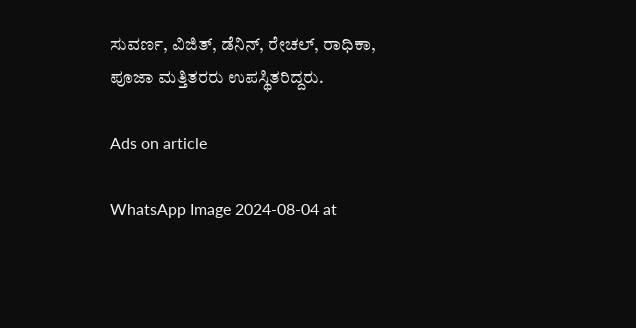ಸುವರ್ಣ, ವಿಜಿತ್, ಡೆನಿನ್, ರೇಚಲ್, ರಾಧಿಕಾ, ಪೂಜಾ ಮತ್ತಿತರರು ಉಪಸ್ಥಿತರಿದ್ದರು.

Ads on article

WhatsApp Image 2024-08-04 at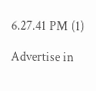6.27.41 PM (1)

Advertise in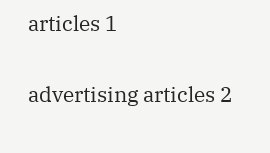articles 1

advertising articles 2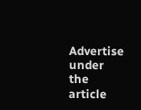Advertise under the article